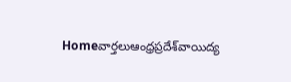Homeవార్తలుఆంధ్రప్రదేశ్‌వాయిద్య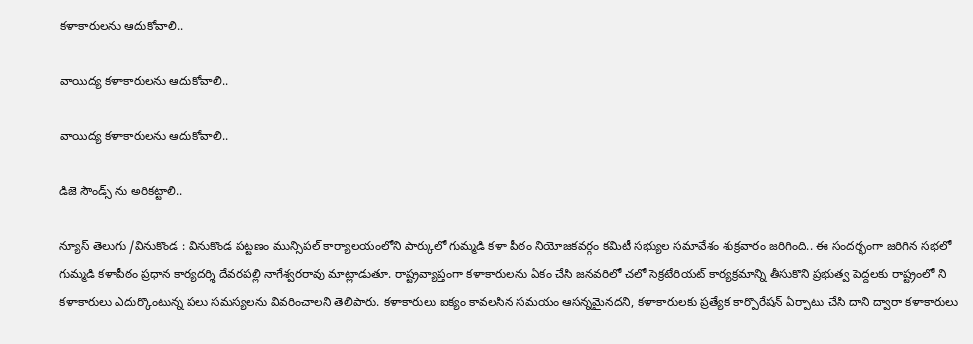కళాకారులను ఆదుకోవాలి..

వాయిద్య కళాకారులను ఆదుకోవాలి..

వాయిద్య కళాకారులను ఆదుకోవాలి..

డిజె సౌండ్స్ ను అరికట్టాలి..

న్యూస్ తెలుగు /వినుకొండ : వినుకొండ పట్టణం మున్సిపల్ కార్యాలయంలోని పార్కులో గుమ్మడి కళా పీఠం నియోజకవర్గం కమిటీ సభ్యుల సమావేశం శుక్రవారం జరిగింది.. ఈ సందర్భంగా జరిగిన సభలో గుమ్మడి కళాపీఠం ప్రధాన కార్యదర్శి దేవరపల్లి నాగేశ్వరరావు మాట్లాడుతూ. రాష్ట్రవ్యాప్తంగా కళాకారులను ఏకం చేసి జనవరిలో చలో సెక్రటేరియట్ కార్యక్రమాన్ని తీసుకొని ప్రభుత్వ పెద్దలకు రాష్ట్రంలో ని కళాకారులు ఎదుర్కొంటున్న పలు సమస్యలను వివరించాలని తెలిపారు. కళాకారులు ఐక్యం కావలసిన సమయం ఆసన్నమైనదని, కళాకారులకు ప్రత్యేక కార్పొరేషన్ ఏర్పాటు చేసి దాని ద్వారా కళాకారులు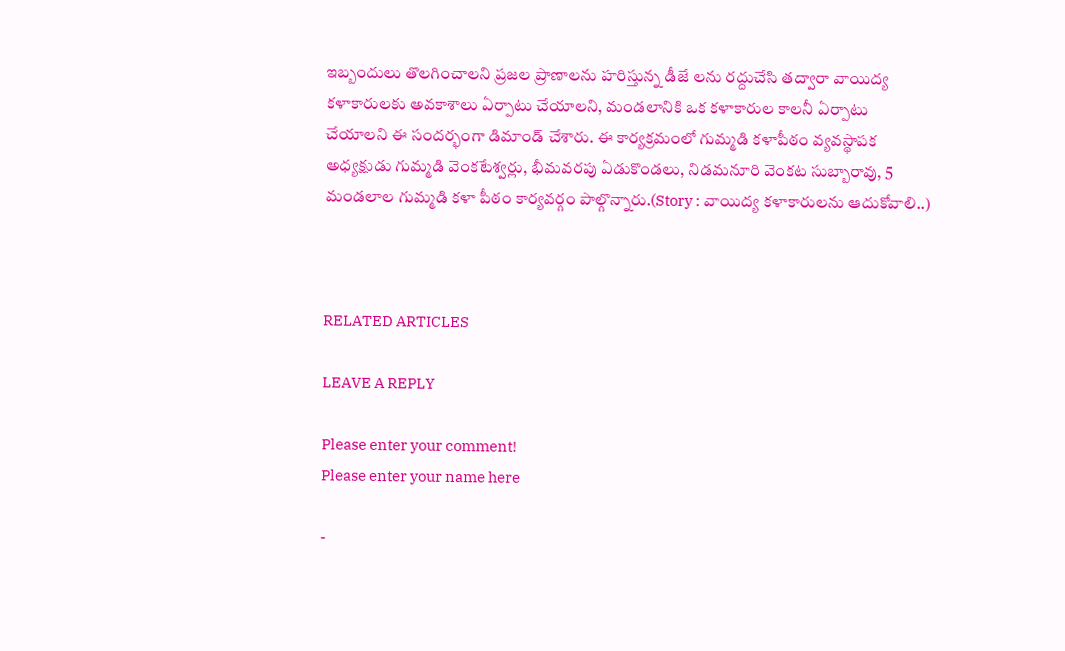ఇబ్బందులు తొలగించాలని ప్రజల ప్రాణాలను హరిస్తున్న డీజే లను రద్దుచేసి తద్వారా వాయిద్య కళాకారులకు అవకాశాలు ఏర్పాటు చేయాలని, మండలానికి ఒక కళాకారుల కాలనీ ఏర్పాటు చేయాలని ఈ సందర్భంగా డిమాండ్ చేశారు. ఈ కార్యక్రమంలో గుమ్మడి కళాపీఠం వ్యవస్థాపక అధ్యక్షుడు గుమ్మడి వెంకటేశ్వర్లు, భీమవరపు ఏడుకొండలు, నిడమనూరి వెంకట సుబ్బారావు, 5 మండలాల గుమ్మడి కళా పీఠం కార్యవర్గం పాల్గొన్నారు.(Story : వాయిద్య కళాకారులను ఆదుకోవాలి..)



RELATED ARTICLES

LEAVE A REPLY

Please enter your comment!
Please enter your name here

-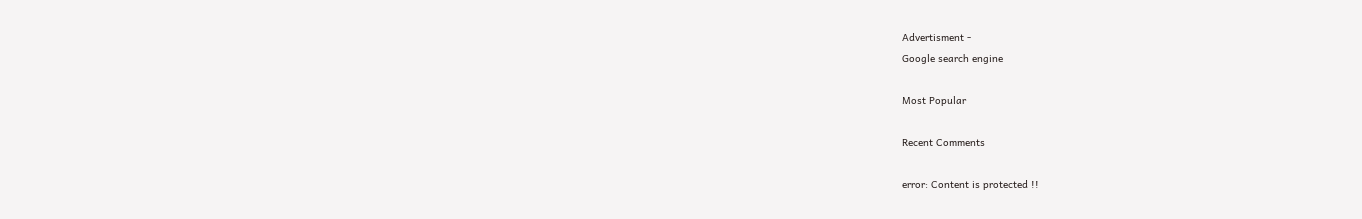Advertisment -
Google search engine

Most Popular

Recent Comments

error: Content is protected !!